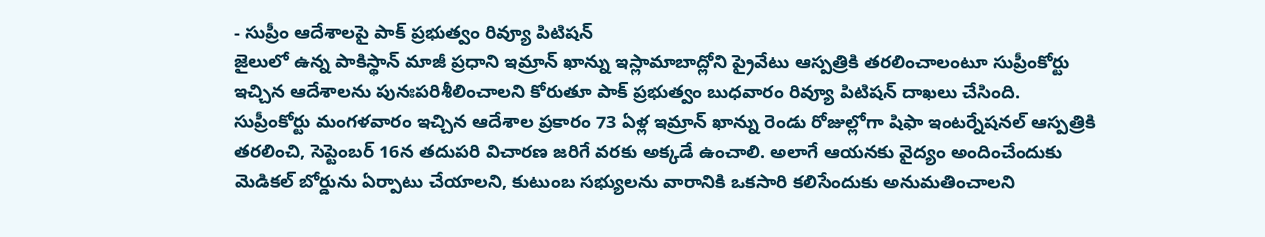- సుప్రీం ఆదేశాలపై పాక్ ప్రభుత్వం రివ్యూ పిటిషన్
జైలులో ఉన్న పాకిస్థాన్ మాజీ ప్రధాని ఇమ్రాన్ ఖాన్ను ఇస్లామాబాద్లోని ప్రైవేటు ఆస్పత్రికి తరలించాలంటూ సుప్రీంకోర్టు ఇచ్చిన ఆదేశాలను పునఃపరిశీలించాలని కోరుతూ పాక్ ప్రభుత్వం బుధవారం రివ్యూ పిటిషన్ దాఖలు చేసింది. సుప్రీంకోర్టు మంగళవారం ఇచ్చిన ఆదేశాల ప్రకారం 73 ఏళ్ల ఇమ్రాన్ ఖాన్ను రెండు రోజుల్లోగా షిఫా ఇంటర్నేషనల్ ఆస్పత్రికి తరలించి, సెప్టెంబర్ 16న తదుపరి విచారణ జరిగే వరకు అక్కడే ఉంచాలి. అలాగే ఆయనకు వైద్యం అందించేందుకు మెడికల్ బోర్డును ఏర్పాటు చేయాలని, కుటుంబ సభ్యులను వారానికి ఒకసారి కలిసేందుకు అనుమతించాలని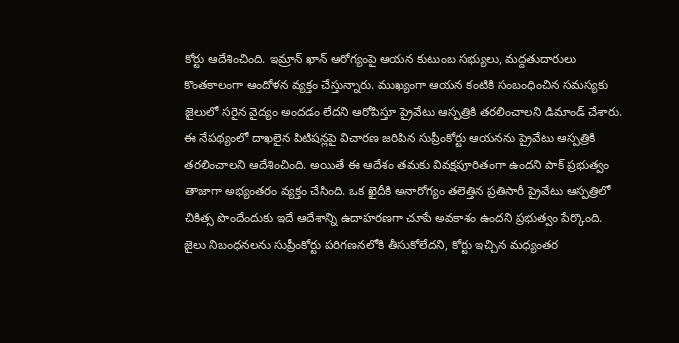కోర్టు ఆదేశించింది. ఇమ్రాన్ ఖాన్ ఆరోగ్యంపై ఆయన కుటుంబ సభ్యులు, మద్దతుదారులు కొంతకాలంగా ఆందోళన వ్యక్తం చేస్తున్నారు. ముఖ్యంగా ఆయన కంటికి సంబంధించిన సమస్యకు జైలులో సరైన వైద్యం అందడం లేదని ఆరోపిస్తూ ప్రైవేటు ఆస్పత్రికి తరలించాలని డిమాండ్ చేశారు. ఈ నేపథ్యంలో దాఖలైన పిటిషన్లపై విచారణ జరిపిన సుప్రీంకోర్టు ఆయనను ప్రైవేటు ఆస్పత్రికి తరలించాలని ఆదేశించింది. అయితే ఈ ఆదేశం తమకు వివక్షపూరితంగా ఉందని పాక్ ప్రభుత్వం తాజాగా అభ్యంతరం వ్యక్తం చేసింది. ఒక ఖైదీకి అనారోగ్యం తలెత్తిన ప్రతిసారీ ప్రైవేటు ఆస్పత్రిలో చికిత్స పొందేందుకు ఇదే ఆదేశాన్ని ఉదాహరణగా చూపే అవకాశం ఉందని ప్రభుత్వం పేర్కొంది. జైలు నిబంధనలను సుప్రీంకోర్టు పరిగణనలోకి తీసుకోలేదని, కోర్టు ఇచ్చిన మధ్యంతర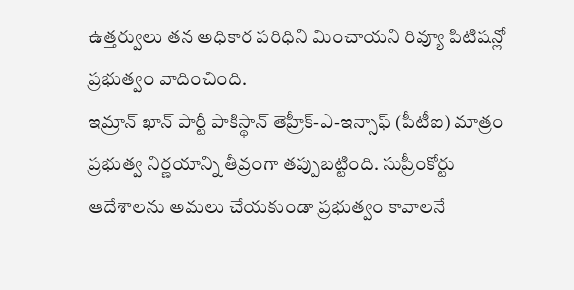ఉత్తర్వులు తన అధికార పరిధిని మించాయని రివ్యూ పిటిషన్లో ప్రభుత్వం వాదించింది.
ఇమ్రాన్ ఖాన్ పార్టీ పాకిస్థాన్ తెహ్రీక్-ఎ-ఇన్సాఫ్ (పీటీఐ) మాత్రం ప్రభుత్వ నిర్ణయాన్ని తీవ్రంగా తప్పుబట్టింది. సుప్రీంకోర్టు ఆదేశాలను అమలు చేయకుండా ప్రభుత్వం కావాలనే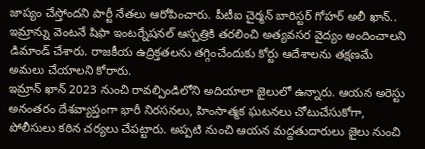జాప్యం చేస్తోందని పార్టీ నేతలు ఆరోపించారు. పీటీఐ చైర్మన్ బారిస్టర్ గోహర్ అలీ ఖాన్.. ఇమ్రాన్ను వెంటనే షిఫా ఇంటర్నేషనల్ ఆస్పత్రికి తరలించి అత్యవసర వైద్యం అందించాలని డిమాండ్ చేశారు. రాజకీయ ఉద్రిక్తతలను తగ్గించేందుకు కోర్టు ఆదేశాలను తక్షణమే అమలు చేయాలని కోరారు.
ఇమ్రాన్ ఖాన్ 2023 నుంచి రావల్పిండిలోని అదియాలా జైలులో ఉన్నారు. ఆయన అరెస్టు అనంతరం దేశవ్యాప్తంగా భారీ నిరసనలు, హింసాత్మక ఘటనలు చోటుచేసుకోగా, పోలీసులు కఠిన చర్యలు చేపట్టారు. అప్పటి నుంచి ఆయన మద్దతుదారులు జైలు నుంచి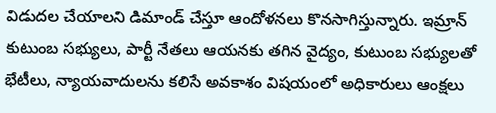విడుదల చేయాలని డిమాండ్ చేస్తూ ఆందోళనలు కొనసాగిస్తున్నారు. ఇమ్రాన్ కుటుంబ సభ్యులు, పార్టీ నేతలు ఆయనకు తగిన వైద్యం, కుటుంబ సభ్యులతో భేటీలు, న్యాయవాదులను కలిసే అవకాశం విషయంలో అధికారులు ఆంక్షలు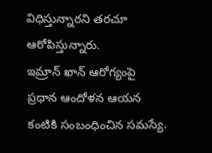విధిస్తున్నారని తరచూ ఆరోపిస్తున్నారు.
ఇమ్రాన్ ఖాన్ ఆరోగ్యంపై ప్రధాన ఆందోళన ఆయన కంటికి సంబంధించిన సమస్యే.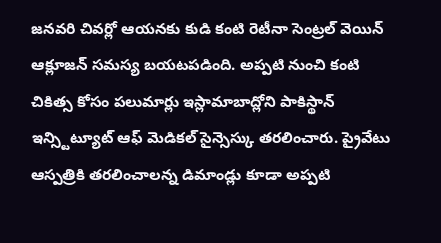జనవరి చివర్లో ఆయనకు కుడి కంటి రెటీనా సెంట్రల్ వెయిన్ ఆక్లూజన్ సమస్య బయటపడింది. అప్పటి నుంచి కంటి చికిత్స కోసం పలుమార్లు ఇస్లామాబాద్లోని పాకిస్థాన్ ఇన్స్టిట్యూట్ ఆఫ్ మెడికల్ సైన్సెస్కు తరలించారు. ప్రైవేటు ఆస్పత్రికి తరలించాలన్న డిమాండ్లు కూడా అప్పటి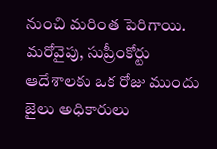నుంచి మరింత పెరిగాయి.
మరోవైపు, సుప్రీంకోర్టు ఆదేశాలకు ఒక రోజు ముందు జైలు అధికారులు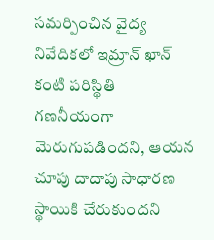సమర్పించిన వైద్య నివేదికలో ఇమ్రాన్ ఖాన్ కంటి పరిస్థితి గణనీయంగా మెరుగుపడిందని, ఆయన చూపు దాదాపు సాధారణ స్థాయికి చేరుకుందని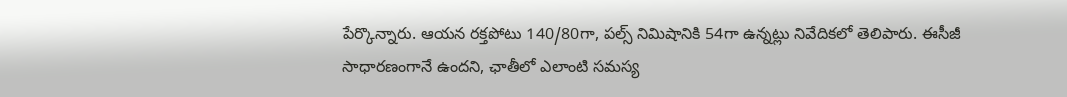పేర్కొన్నారు. ఆయన రక్తపోటు 140/80గా, పల్స్ నిమిషానికి 54గా ఉన్నట్లు నివేదికలో తెలిపారు. ఈసీజీ సాధారణంగానే ఉందని, ఛాతీలో ఎలాంటి సమస్య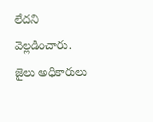లేదని వెల్లడించారు. జైలు అధికారులు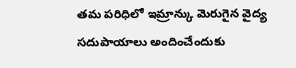తమ పరిధిలో ఇమ్రాన్కు మెరుగైన వైద్య సదుపాయాలు అందించేందుకు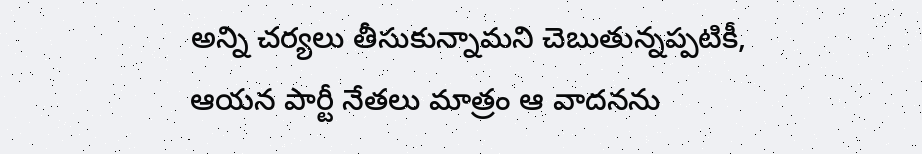అన్ని చర్యలు తీసుకున్నామని చెబుతున్నప్పటికీ, ఆయన పార్టీ నేతలు మాత్రం ఆ వాదనను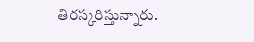తిరస్కరిస్తున్నారు.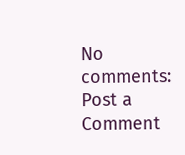No comments:
Post a Comment